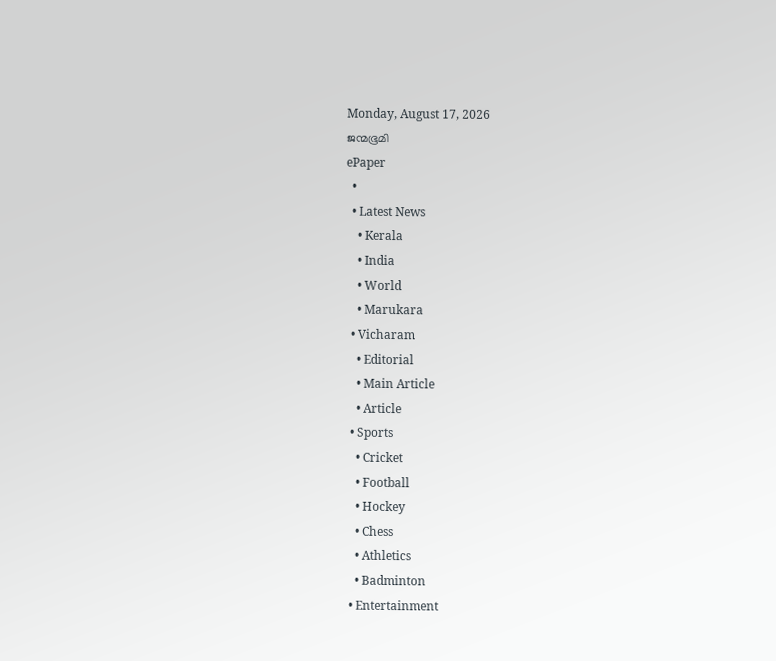Monday, August 17, 2026
ജന്മഭൂമി
ePaper
  •
  • Latest News
    • Kerala
    • India
    • World
    • Marukara
  • Vicharam
    • Editorial
    • Main Article
    • Article
  • Sports
    • Cricket
    • Football
    • Hockey
    • Chess
    • Athletics
    • Badminton
  • Entertainment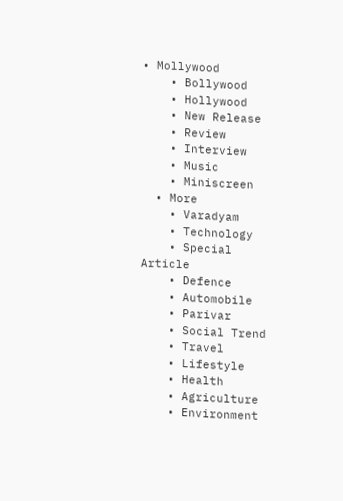• Mollywood
    • Bollywood
    • Hollywood
    • New Release
    • Review
    • Interview
    • Music
    • Miniscreen
  • More
    • Varadyam
    • Technology
    • Special Article
    • Defence
    • Automobile
    • Parivar
    • Social Trend
    • Travel
    • Lifestyle
    • Health
    • Agriculture
    • Environment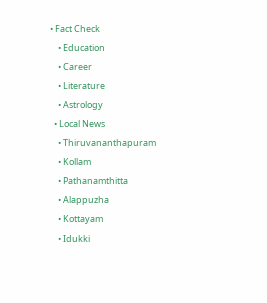• Fact Check
    • Education
    • Career
    • Literature
    • Astrology
  • Local News
    • Thiruvananthapuram
    • Kollam
    • Pathanamthitta
    • Alappuzha
    • Kottayam
    • Idukki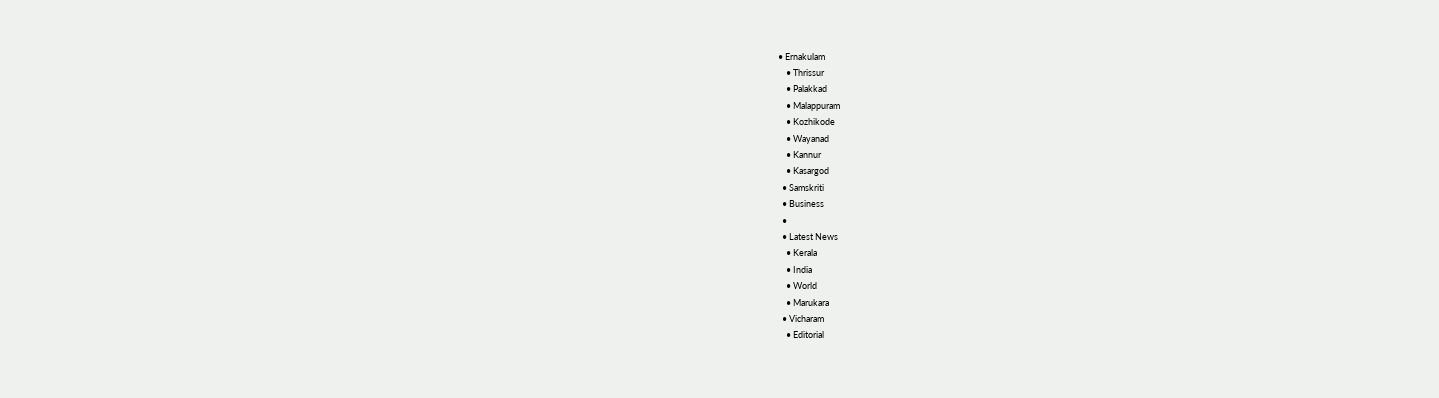• Ernakulam
    • Thrissur
    • Palakkad
    • Malappuram
    • Kozhikode
    • Wayanad
    • Kannur
    • Kasargod
  • Samskriti
  • Business
  •
  • Latest News
    • Kerala
    • India
    • World
    • Marukara
  • Vicharam
    • Editorial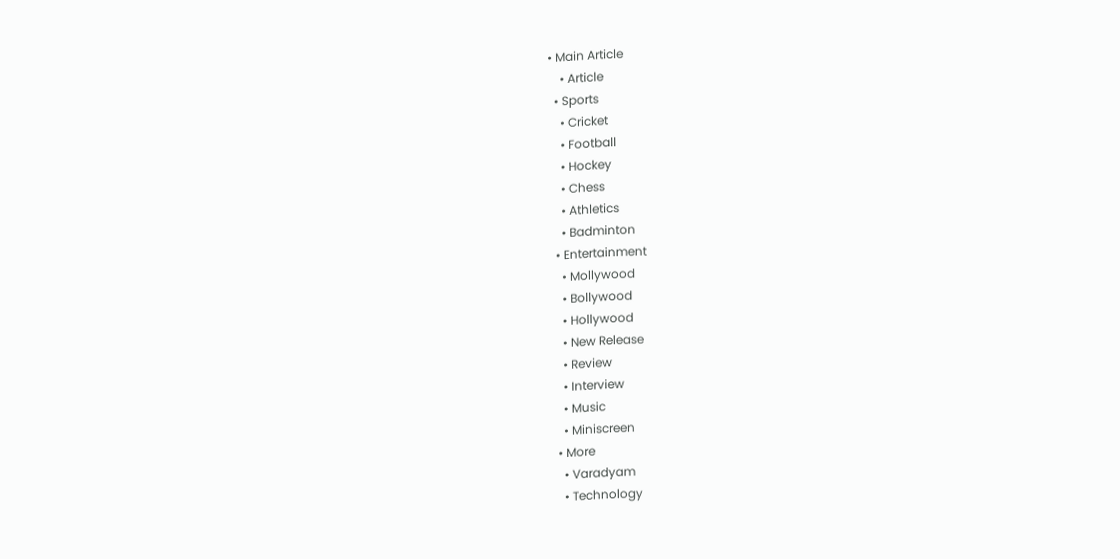• Main Article
    • Article
  • Sports
    • Cricket
    • Football
    • Hockey
    • Chess
    • Athletics
    • Badminton
  • Entertainment
    • Mollywood
    • Bollywood
    • Hollywood
    • New Release
    • Review
    • Interview
    • Music
    • Miniscreen
  • More
    • Varadyam
    • Technology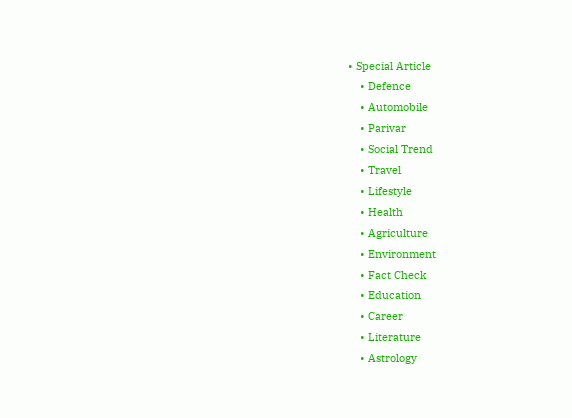• Special Article
    • Defence
    • Automobile
    • Parivar
    • Social Trend
    • Travel
    • Lifestyle
    • Health
    • Agriculture
    • Environment
    • Fact Check
    • Education
    • Career
    • Literature
    • Astrology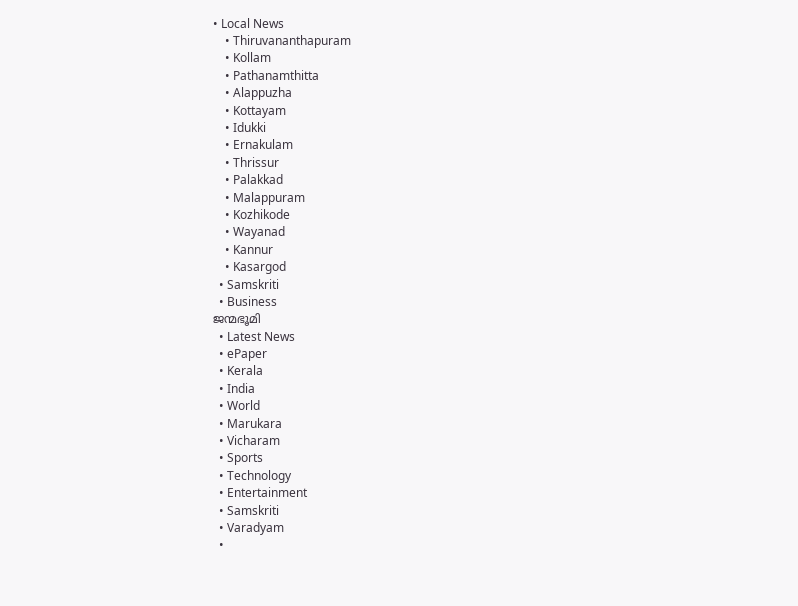• Local News
    • Thiruvananthapuram
    • Kollam
    • Pathanamthitta
    • Alappuzha
    • Kottayam
    • Idukki
    • Ernakulam
    • Thrissur
    • Palakkad
    • Malappuram
    • Kozhikode
    • Wayanad
    • Kannur
    • Kasargod
  • Samskriti
  • Business
ജന്മഭൂമി
  • Latest News
  • ePaper
  • Kerala
  • India
  • World
  • Marukara
  • Vicharam
  • Sports
  • Technology
  • Entertainment
  • Samskriti
  • Varadyam
  •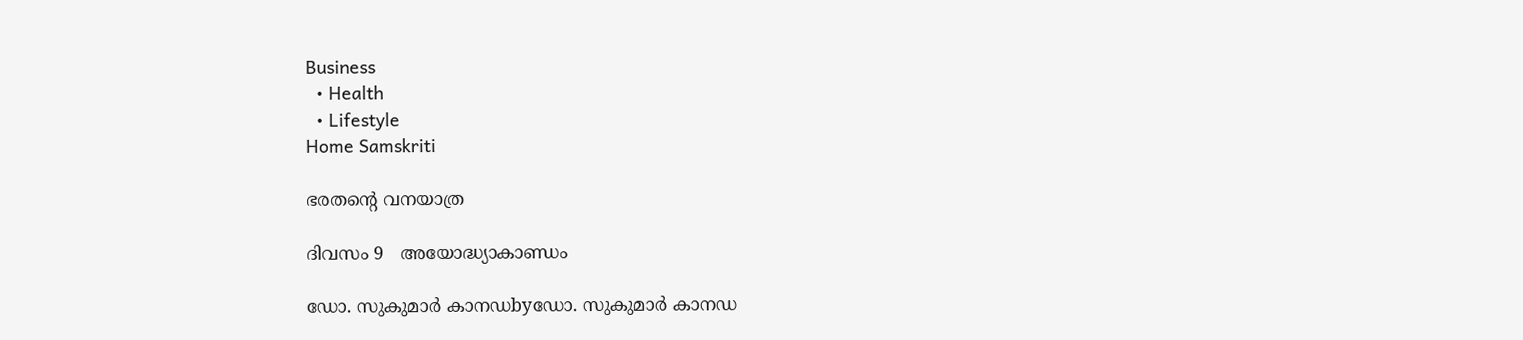Business
  • Health
  • Lifestyle
Home Samskriti

ഭരതന്റെ വനയാത്ര

ദിവസം 9   അയോദ്ധ്യാകാണ്ഡം

ഡോ. സുകുമാര്‍ കാനഡbyഡോ. സുകുമാര്‍ കാനഡ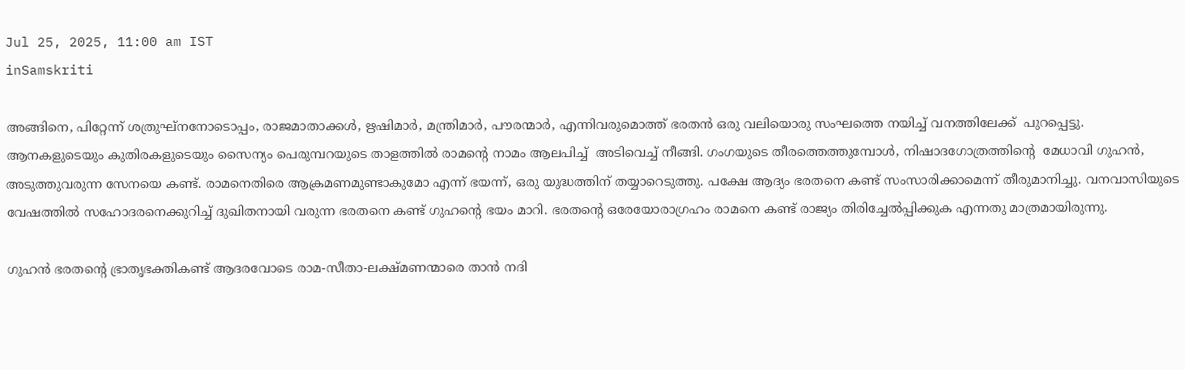Jul 25, 2025, 11:00 am IST
inSamskriti

അങ്ങിനെ, പിറ്റേന്ന് ശത്രുഘ്നനോടൊപ്പം, രാജമാതാക്കൾ, ഋഷിമാർ, മന്ത്രിമാർ, പൗരന്മാർ, എന്നിവരുമൊത്ത് ഭരതൻ ഒരു വലിയൊരു സംഘത്തെ നയിച്ച് വനത്തിലേക്ക്  പുറപ്പെട്ടു.  ആനകളുടെയും കുതിരകളുടെയും സൈന്യം പെരുമ്പറയുടെ താളത്തിൽ രാമന്റെ നാമം ആലപിച്ച്  അടിവെച്ച് നീങ്ങി. ഗംഗയുടെ തീരത്തെത്തുമ്പോൾ, നിഷാദഗോത്രത്തിന്റെ  മേധാവി ഗുഹൻ, അടുത്തുവരുന്ന സേനയെ കണ്ട്. രാമനെതിരെ ആക്രമണമുണ്ടാകുമോ എന്ന് ഭയന്ന്, ഒരു യുദ്ധത്തിന് തയ്യാറെടുത്തു. പക്ഷേ ആദ്യം ഭരതനെ കണ്ട് സംസാരിക്കാമെന്ന് തീരുമാനിച്ചു. വനവാസിയുടെ വേഷത്തിൽ സഹോദരനെക്കുറിച്ച് ദുഖിതനായി വരുന്ന ഭരതനെ കണ്ട് ഗുഹന്റെ ഭയം മാറി. ഭരതന്റെ ഒരേയോരാഗ്രഹം രാമനെ കണ്ട് രാജ്യം തിരിച്ചേൽപ്പിക്കുക എന്നതു മാത്രമായിരുന്നു.

ഗുഹൻ ഭരതന്റെ ഭ്രാതൃഭക്തികണ്ട് ആദരവോടെ രാമ-സീതാ-ലക്ഷ്മണന്മാരെ താൻ നദി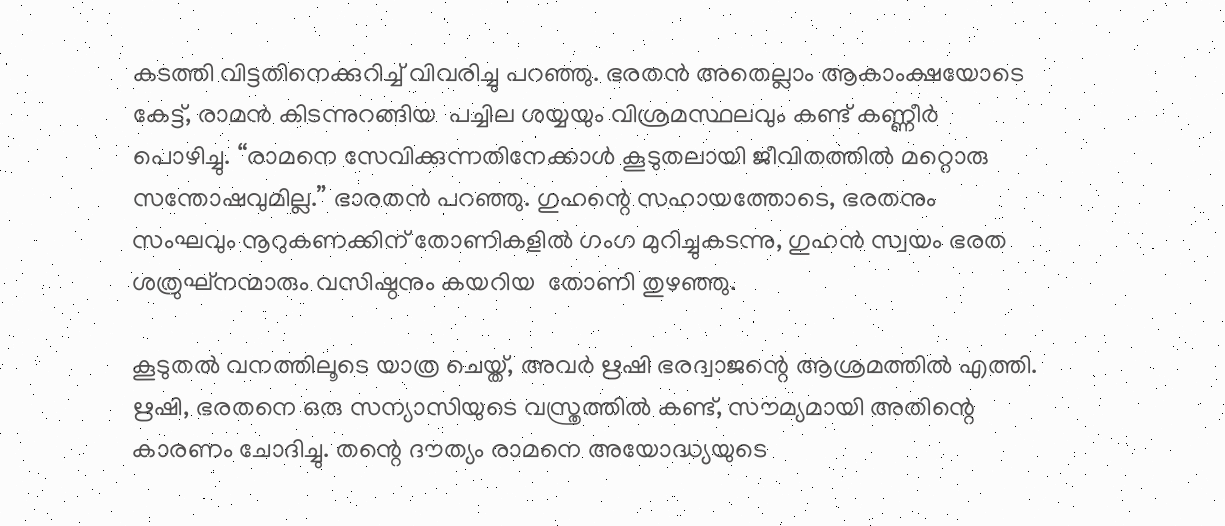കടത്തി വിട്ടതിനെക്കുറിച്ച് വിവരിച്ചു പറഞ്ഞു. ഭരതൻ അതെല്ലാം ആകാംക്ഷയോടെ കേട്ട്, രാമൻ കിടന്നുറങ്ങിയ  പച്ചില ശയ്യയും വിശ്രമസ്ഥലവും കണ്ട് കണ്ണീർ പൊഴിച്ചു. “രാമനെ സേവിക്കുന്നതിനേക്കാൾ കൂടുതലായി ജീവിതത്തിൽ മറ്റൊരു സന്തോഷവുമില്ല.” ഭാരതൻ പറഞ്ഞു. ഗുഹന്റെ സഹായത്തോടെ, ഭരതനും സംഘവും നൂറുകണക്കിന് തോണികളിൽ ഗംഗ മുറിച്ചുകടന്നു, ഗുഹൻ സ്വയം ഭരത ശത്രുഘ്നന്മാരും വസിഷ്ഠനും കയറിയ  തോണി തുഴഞ്ഞു.

കൂടുതൽ വനത്തിലൂടെ യാത്ര ചെയ്ത്, അവർ ഋഷി ഭരദ്വാജന്റെ ആശ്രമത്തിൽ എത്തി. ഋഷി, ഭരതനെ ഒരു സന്യാസിയുടെ വസ്ത്രത്തിൽ കണ്ട്, സൗമ്യമായി അതിന്റെ കാരണം ചോദിച്ചു. തന്റെ ദൗത്യം രാമനെ അയോദ്ധ്യയുടെ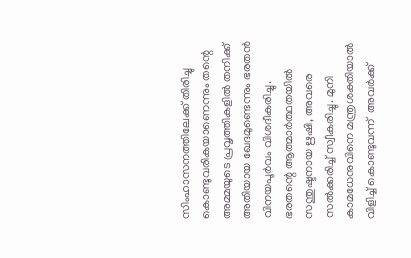സിംഹാസനത്തിലേക്ക് തിരിച്ചു കൊണ്ടുവരികയാണെന്നും തന്റെ അമ്മയുടെ പ്രവൃത്തികളിൽ തനിക്ക് അതിയായ ഖേദമുണ്ടെന്നും ഭരതൻ വിനയപൂർവം വിശദീകരിച്ചു. ഭരതന്റെ ആത്മാർത്ഥതയിൽ സന്തുഷ്ടനായ ഋഷി, അവരെ സൽക്കരിച്ച് സ്വീകരിച്ചു. മുനി കാമധേനുവിനെ മന്ത്രശക്തിയാൽ വിളിച്ച് കൊണ്ടുവന്ന്  അവർക്ക്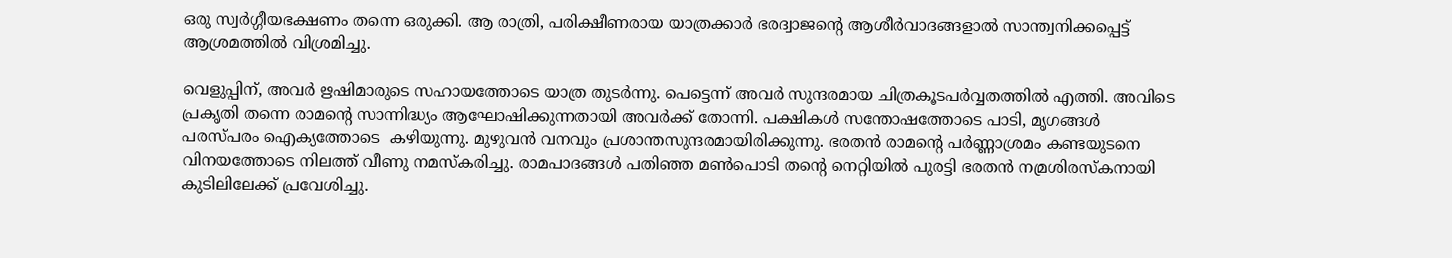ഒരു സ്വർഗ്ഗീയഭക്ഷണം തന്നെ ഒരുക്കി. ആ രാത്രി, പരിക്ഷീണരായ യാത്രക്കാർ ഭരദ്വാജന്റെ ആശീർവാദങ്ങളാൽ സാന്ത്വനിക്കപ്പെട്ട് ആശ്രമത്തിൽ വിശ്രമിച്ചു.

വെളുപ്പിന്, അവർ ഋഷിമാരുടെ സഹായത്തോടെ യാത്ര തുടർന്നു. പെട്ടെന്ന് അവർ സുന്ദരമായ ചിത്രകൂടപർവ്വതത്തിൽ എത്തി. അവിടെ പ്രകൃതി തന്നെ രാമന്റെ സാന്നിദ്ധ്യം ആഘോഷിക്കുന്നതായി അവർക്ക് തോന്നി. പക്ഷികൾ സന്തോഷത്തോടെ പാടി, മൃഗങ്ങൾ പരസ്പരം ഐക്യത്തോടെ  കഴിയുന്നു. മുഴുവൻ വനവും പ്രശാന്തസുന്ദരമായിരിക്കുന്നു. ഭരതൻ രാമന്റെ പർണ്ണാശ്രമം കണ്ടയുടനെ വിനയത്തോടെ നിലത്ത് വീണു നമസ്കരിച്ചു. രാമപാദങ്ങൾ പതിഞ്ഞ മൺപൊടി തന്റെ നെറ്റിയിൽ പുരട്ടി ഭരതൻ നമ്രശിരസ്കനായി കുടിലിലേക്ക് പ്രവേശിച്ചു.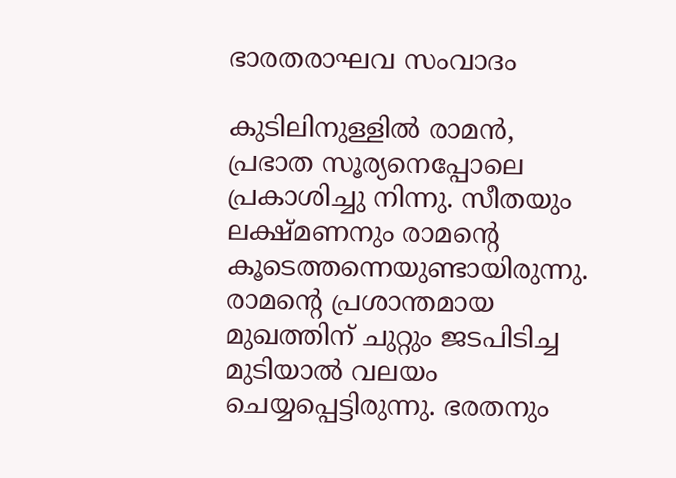ഭാരതരാഘവ സംവാദം

കുടിലിനുള്ളിൽ രാമൻ, പ്രഭാത സൂര്യനെപ്പോലെ പ്രകാശിച്ചു നിന്നു. സീതയും ലക്ഷ്മണനും രാമന്റെ കൂടെത്തന്നെയുണ്ടായിരുന്നു. രാമന്റെ പ്രശാന്തമായ മുഖത്തിന് ചുറ്റും ജടപിടിച്ച മുടിയാൽ വലയം ചെയ്യപ്പെട്ടിരുന്നു. ഭരതനും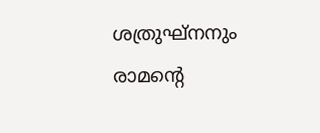ശത്രുഘ്നനും രാമന്റെ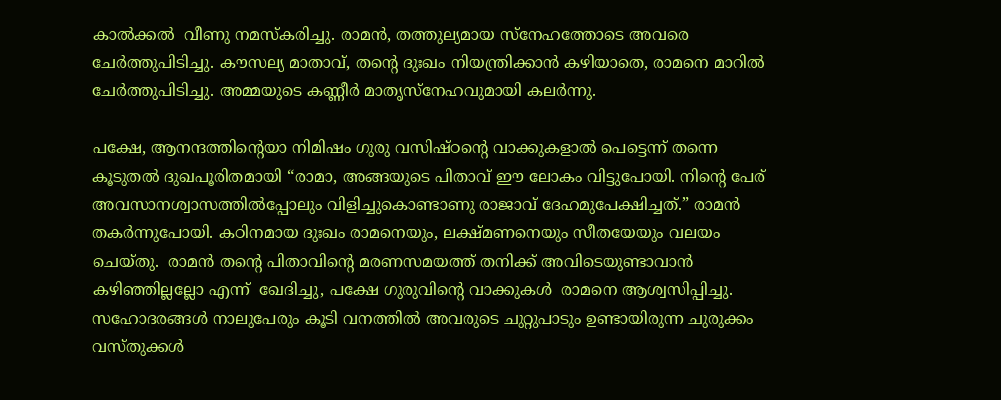കാൽക്കൽ  വീണു നമസ്കരിച്ചു. രാമൻ, തത്തുല്യമായ സ്നേഹത്തോടെ അവരെ  ചേർത്തുപിടിച്ചു. കൗസല്യ മാതാവ്, തന്റെ ദുഃഖം നിയന്ത്രിക്കാൻ കഴിയാതെ, രാമനെ മാറിൽ ചേർത്തുപിടിച്ചു. അമ്മയുടെ കണ്ണീർ മാതൃസ്നേഹവുമായി കലർന്നു.

പക്ഷേ, ആനന്ദത്തിന്റെയാ നിമിഷം ഗുരു വസിഷ്ഠന്റെ വാക്കുകളാൽ പെട്ടെന്ന് തന്നെ കൂടുതൽ ദുഖപൂരിതമായി “രാമാ, അങ്ങയുടെ പിതാവ് ഈ ലോകം വിട്ടുപോയി. നിന്റെ പേര് അവസാനശ്വാസത്തിൽപ്പോലും വിളിച്ചുകൊണ്ടാണു രാജാവ് ദേഹമുപേക്ഷിച്ചത്.” രാമൻ തകർന്നുപോയി. കഠിനമായ ദുഃഖം രാമനെയും, ലക്ഷ്മണനെയും സീതയേയും വലയം ചെയ്തു.  രാമൻ തന്റെ പിതാവിന്റെ മരണസമയത്ത് തനിക്ക് അവിടെയുണ്ടാവാൻ കഴിഞ്ഞില്ലല്ലോ എന്ന്  ഖേദിച്ചു, പക്ഷേ ഗുരുവിന്റെ വാക്കുകൾ  രാമനെ ആശ്വസിപ്പിച്ചു. സഹോദരങ്ങൾ നാലുപേരും കൂടി വനത്തിൽ അവരുടെ ചുറ്റുപാടും ഉണ്ടായിരുന്ന ചുരുക്കം വസ്തുക്കൾ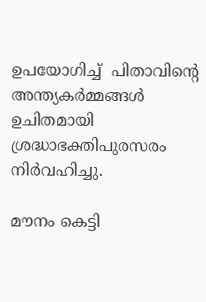ഉപയോഗിച്ച്  പിതാവിന്റെ അന്ത്യകർമ്മങ്ങൾ ഉചിതമായി ശ്രദ്ധാഭക്തിപുരസരം നിർവഹിച്ചു.

മൗനം കെട്ടി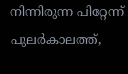നിന്നിരുന്ന പിറ്റേന്ന് പുലർകാലത്ത്,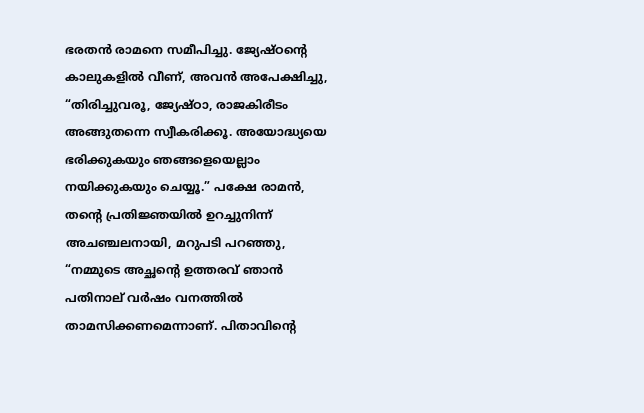ഭരതൻ രാമനെ സമീപിച്ചു. ജ്യേഷ്ഠന്റെ കാലുകളിൽ വീണ്, അവൻ അപേക്ഷിച്ചു, “തിരിച്ചുവരൂ, ജ്യേഷ്ഠാ, രാജകിരീടം അങ്ങുതന്നെ സ്വീകരിക്കൂ. അയോദ്ധ്യയെ ഭരിക്കുകയും ഞങ്ങളെയെല്ലാം നയിക്കുകയും ചെയ്യൂ.” പക്ഷേ രാമൻ, തന്റെ പ്രതിജ്ഞയിൽ ഉറച്ചുനിന്ന് അചഞ്ചലനായി, മറുപടി പറഞ്ഞു, “നമ്മുടെ അച്ഛന്റെ ഉത്തരവ് ഞാൻ പതിനാല് വർഷം വനത്തിൽ താമസിക്കണമെന്നാണ്. പിതാവിന്റെ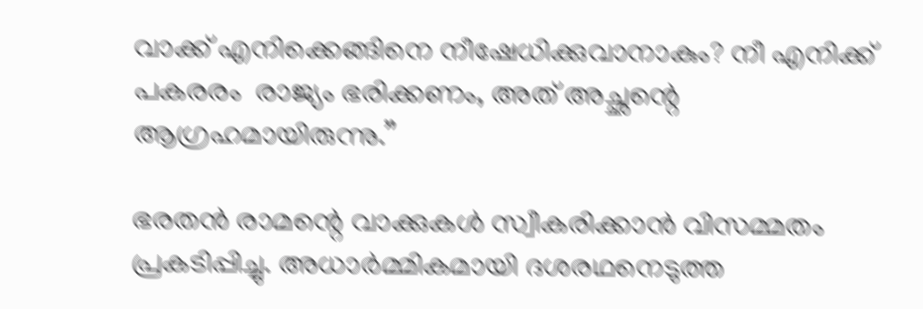വാക്ക് എനിക്കെങ്ങിനെ നീഷേധിക്കുവാനാകും? നീ എനിക്ക് പകരരം  രാജ്യം ഭരിക്കണം, അത് അച്ഛന്റെ ആഗ്രഹമായിരുന്നു.”

ഭരതൻ രാമന്റെ വാക്കുകൾ സ്വീകരിക്കാൻ വിസമ്മതം പ്രകടിപ്പിച്ചു. അധാർമ്മികമായി ദശരഥനെടുത്ത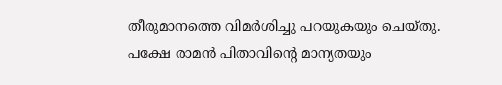തീരുമാനത്തെ വിമർശിച്ചു പറയുകയും ചെയ്തു. പക്ഷേ രാമൻ പിതാവിന്റെ മാന്യതയും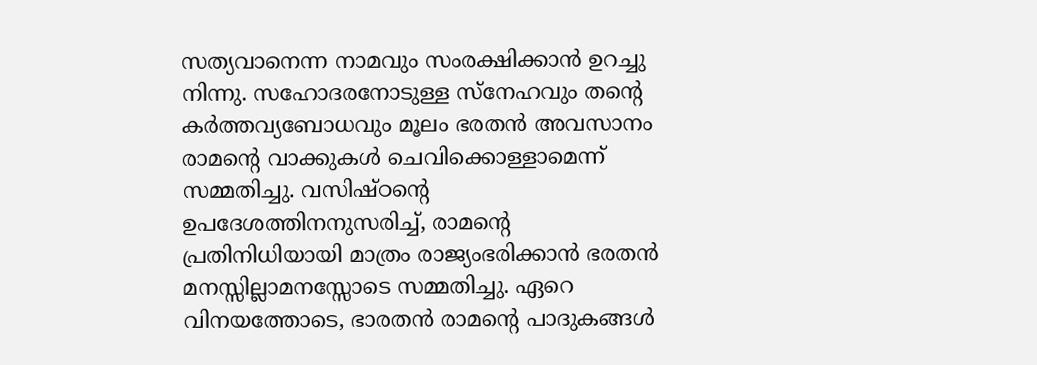സത്യവാനെന്ന നാമവും സംരക്ഷിക്കാൻ ഉറച്ചു നിന്നു. സഹോദരനോടുള്ള സ്നേഹവും തന്റെ കർത്തവ്യബോധവും മൂലം ഭരതൻ അവസാനം രാമന്റെ വാക്കുകൾ ചെവിക്കൊള്ളാമെന്ന് സമ്മതിച്ചു. വസിഷ്ഠന്റെ ഉപദേശത്തിനനുസരിച്ച്, രാമന്റെ പ്രതിനിധിയായി മാത്രം രാജ്യംഭരിക്കാൻ ഭരതൻ മനസ്സില്ലാമനസ്സോടെ സമ്മതിച്ചു. ഏറെ വിനയത്തോടെ, ഭാരതൻ രാമന്റെ പാദുകങ്ങൾ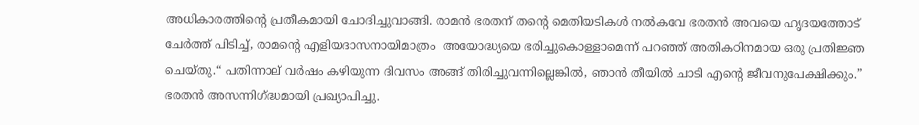അധികാരത്തിന്റെ പ്രതീകമായി ചോദിച്ചുവാങ്ങി. രാമൻ ഭരതന് തന്റെ മെതിയടികൾ നൽകവേ ഭരതൻ അവയെ ഹൃദയത്തോട് ചേർത്ത് പിടിച്ച്, രാമന്റെ എളിയദാസനായിമാത്രം  അയോദ്ധ്യയെ ഭരിച്ചുകൊള്ളാമെന്ന് പറഞ്ഞ് അതികഠിനമായ ഒരു പ്രതിജ്ഞ ചെയ്തു.“ പതിന്നാല് വർഷം കഴിയുന്ന ദിവസം അങ്ങ് തിരിച്ചുവന്നില്ലെങ്കിൽ, ഞാൻ തീയിൽ ചാടി എന്റെ ജീവനുപേക്ഷിക്കും.” ഭരതൻ അസന്നിഗ്‌ദ്ധമായി പ്രഖ്യാപിച്ചു.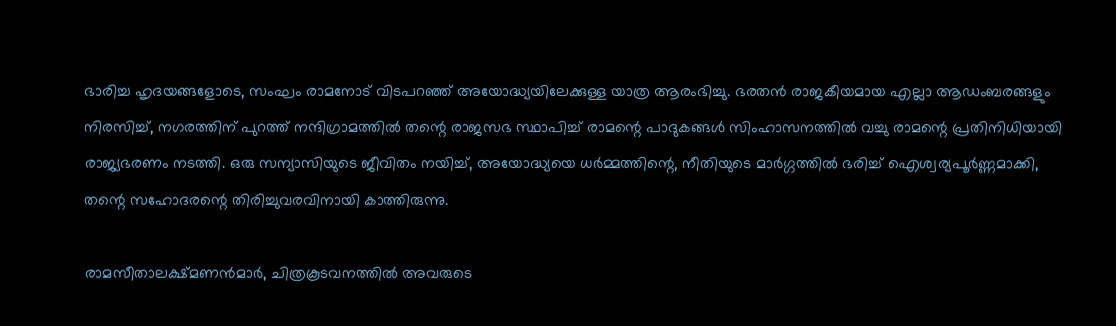ഭാരിച്ച ഹൃദയങ്ങളോടെ, സംഘം രാമനോട് വിടപറഞ്ഞ് അയോദ്ധ്യയിലേക്കുള്ള യാത്ര ആരംഭിച്ചു. ഭരതൻ രാജകീയമായ എല്ലാ ആഡംബരങ്ങളും നിരസിച്ച്, നഗരത്തിന് പുറത്ത് നന്ദിഗ്രാമത്തിൽ തന്റെ രാജസഭ സ്ഥാപിച്ച് രാമന്റെ പാദുകങ്ങൾ സിംഹാസനത്തിൽ വച്ചു രാമന്റെ പ്രതിനിധിയായി രാജ്യഭരണം നടത്തി. ഒരു സന്യാസിയുടെ ജീവിതം നയിച്ച്, അയോദ്ധ്യയെ ധർമ്മത്തിന്റെ, നീതിയുടെ മാർഗ്ഗത്തിൽ ഭരിച്ച് ഐശ്വര്യപൂർണ്ണമാക്കി, തന്റെ സഹോദരന്റെ തിരിച്ചുവരവിനായി കാത്തിരുന്നു.

രാമസീതാലക്ഷ്മണൻമാർ, ചിത്രകൂടവനത്തിൽ അവരുടെ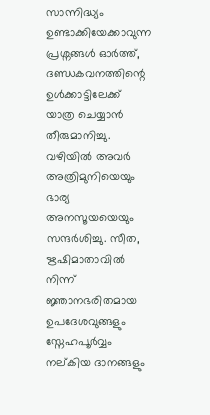സാന്നിദ്ധ്യം ഉണ്ടാക്കിയേക്കാവുന്ന പ്രശ്നങ്ങൾ ഓർത്ത്, ദണ്ഡകവനത്തിന്റെ ഉൾക്കാട്ടിലേക്ക് യാത്ര ചെയ്യാൻ തീരുമാനിച്ചു. വഴിയിൽ അവർ അത്രിമുനിയെയും ഭാര്യ അനസൂയയെയും സന്ദർശിച്ചു. സീത, ഋഷിമാതാവിൽ നിന്ന് ജ്ഞാനഭരിതമായ ഉപദേശവുങ്ങളും സ്നേഹപൂർവ്വം നല്കിയ ദാനങ്ങളും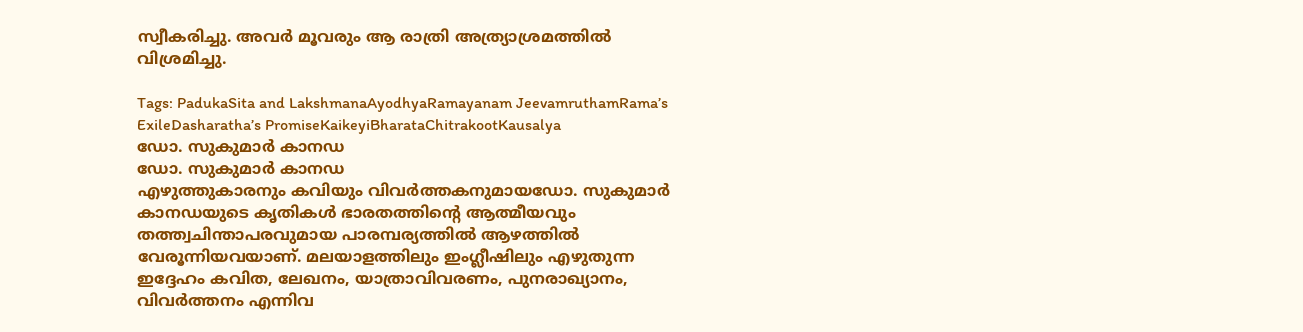സ്വീകരിച്ചു. അവർ മൂവരും ആ രാത്രി അത്ര്യാശ്രമത്തിൽ വിശ്രമിച്ചു.

Tags: PadukaSita and LakshmanaAyodhyaRamayanam JeevamruthamRama’s ExileDasharatha’s PromiseKaikeyiBharataChitrakootKausalya
ഡോ. സുകുമാര്‍ കാനഡ
ഡോ. സുകുമാര്‍ കാനഡ
എഴുത്തുകാരനും കവിയും വിവര്‍ത്തകനുമായഡോ. സുകുമാര്‍ കാനഡയുടെ കൃതികള്‍ ഭാരതത്തിന്റെ ആത്മീയവും തത്ത്വചിന്താപരവുമായ പാരമ്പര്യത്തില്‍ ആഴത്തില്‍ വേരൂന്നിയവയാണ്. മലയാളത്തിലും ഇംഗ്ലീഷിലും എഴുതുന്ന ഇദ്ദേഹം കവിത, ലേഖനം, യാത്രാവിവരണം, പുനരാഖ്യാനം, വിവര്‍ത്തനം എന്നിവ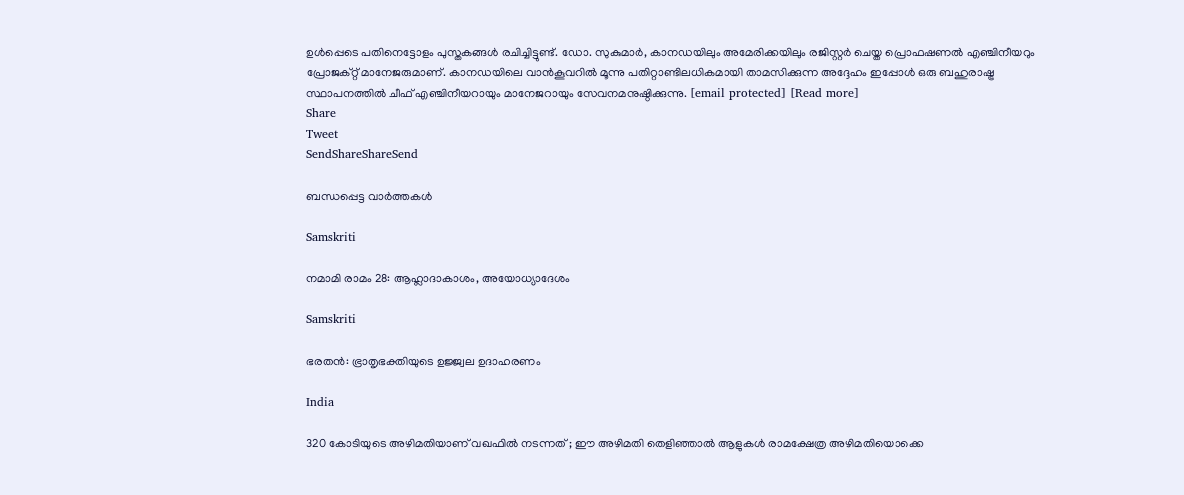ഉള്‍പ്പെടെ പതിനെട്ടോളം പുസ്തകങ്ങള്‍ രചിച്ചിട്ടുണ്ട്. ഡോ. സുകുമാര്‍, കാനഡയിലും അമേരിക്കയിലും രജിസ്റ്റര്‍ ചെയ്ത പ്രൊഫഷണല്‍ എഞ്ചിനീയറും പ്രോജക്റ്റ് മാനേജരുമാണ്. കാനഡയിലെ വാന്‍കൂവറില്‍ മൂന്നു പതിറ്റാണ്ടിലധികമായി താമസിക്കുന്ന അദ്ദേഹം ഇപ്പോള്‍ ഒരു ബഹുരാഷ്ട്ര സ്ഥാപനത്തില്‍ ചീഫ് എഞ്ചിനീയറായും മാനേജറായും സേവനമനുഷ്ഠിക്കുന്നു. [email protected] [Read more]
Share
Tweet
SendShareShareSend

ബന്ധപ്പെട്ട വാര്‍ത്തകള്‍

Samskriti

നമാമി രാമം 28: ആഹ്ലാദാകാശം, അയോധ്യാദേശം

Samskriti

ഭരതന്‍: ഭ്രാതൃഭക്തിയുടെ ഉജ്ജ്വല ഉദാഹരണം

India

320 കോടിയുടെ അഴിമതിയാണ് വഖഫിൽ നടന്നത് ; ഈ അഴിമതി തെളിഞ്ഞാൽ ആളുകൾ രാമക്ഷേത്ര അഴിമതിയൊക്കെ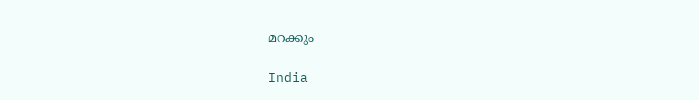മറക്കും

India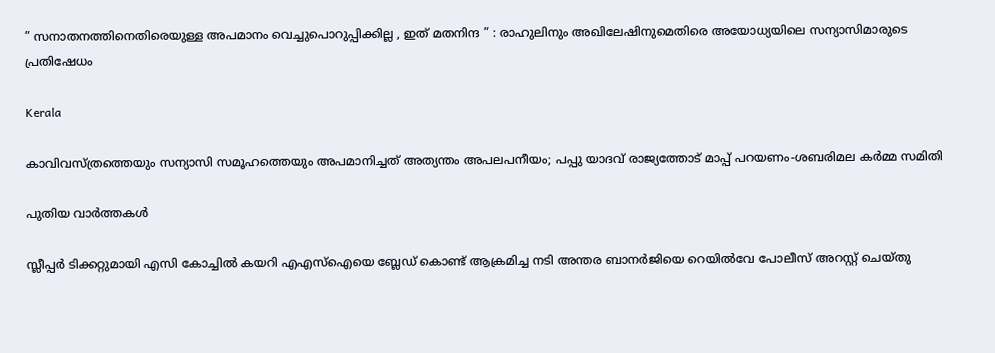” സനാതനത്തിനെതിരെയുള്ള അപമാനം വെച്ചുപൊറുപ്പിക്കില്ല , ഇത് മതനിന്ദ ” : രാഹുലിനും അഖിലേഷിനുമെതിരെ അയോധ്യയിലെ സന്യാസിമാരുടെ പ്രതിഷേധം

Kerala

കാവിവസ്ത്രത്തെയും സന്യാസി സമൂഹത്തെയും അപമാനിച്ചത് അത്യന്തം അപലപനീയം; പപ്പു യാദവ് രാജ്യത്തോട് മാപ്പ് പറയണം-ശബരിമല കര്‍മ്മ സമിതി

പുതിയ വാര്‍ത്തകള്‍

സ്ലീപ്പർ ടിക്കറ്റുമായി എസി കോച്ചിൽ കയറി എഎസ്ഐയെ ബ്ലേഡ് കൊണ്ട് ആക്രമിച്ച നടി അന്തര ബാനർജിയെ റെയിൽവേ പോലീസ് അറസ്റ്റ് ചെയ്തു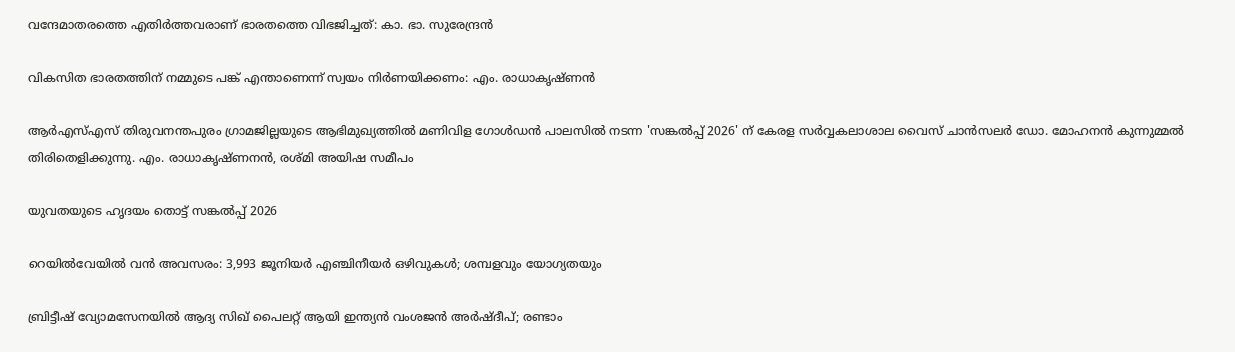വന്ദേമാതരത്തെ എതിര്‍ത്തവരാണ് ഭാരതത്തെ വിഭജിച്ചത്: കാ. ഭാ. സുരേന്ദ്രന്‍

വികസിത ഭാരതത്തിന് നമ്മുടെ പങ്ക് എന്താണെന്ന് സ്വയം നിര്‍ണയിക്കണം: എം. രാധാകൃഷ്ണന്‍

ആര്‍എസ്എസ് തിരുവനന്തപുരം ഗ്രാമജില്ലയുടെ ആഭിമുഖ്യത്തില്‍ മണിവിള ഗോള്‍ഡന്‍ പാലസില്‍ നടന്ന 'സങ്കല്‍പ്പ് 2026' ന് കേരള സര്‍വ്വകലാശാല വൈസ് ചാന്‍സലര്‍ ഡോ. മോഹനന്‍ കുന്നുമ്മല്‍ തിരിതെളിക്കുന്നു. എം. രാധാകൃഷ്ണനന്‍, രശ്മി അയിഷ സമീപം

യുവതയുടെ ഹൃദയം തൊട്ട് സങ്കല്‍പ്പ് 2026

റെയിൽവേയിൽ വൻ അവസരം: 3,993 ജൂനിയർ എഞ്ചിനീയർ ഒഴിവുകൾ; ശമ്പളവും യോഗ്യതയും

ബ്രിട്ടീഷ് വ്യോമസേനയിൽ ആദ്യ സിഖ് പൈലറ്റ് ആയി ഇന്ത്യൻ വംശജൻ അർഷ്ദീപ്; രണ്ടാം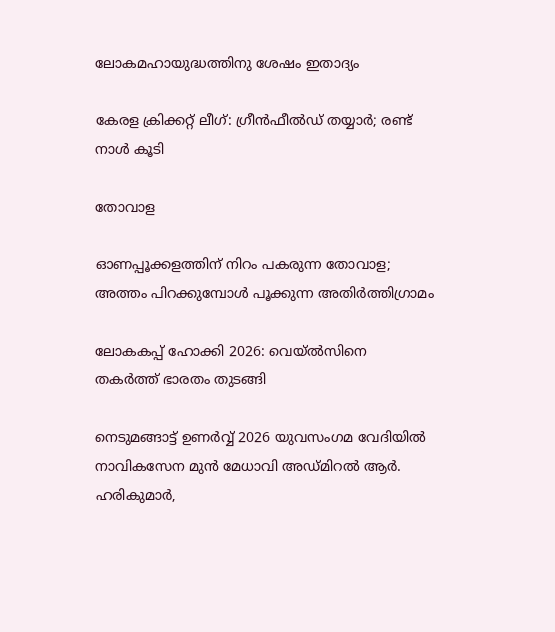ലോകമഹായുദ്ധത്തിനു ശേഷം ഇതാദ്യം

കേരള ക്രിക്കറ്റ് ലീഗ്: ഗ്രീന്‍ഫീല്‍ഡ് തയ്യാര്‍; രണ്ട് നാള്‍ കൂടി

തോവാള

ഓണപ്പൂക്കളത്തിന് നിറം പകരുന്ന തോവാള; അത്തം പിറക്കുമ്പോള്‍ പൂക്കുന്ന അതിര്‍ത്തിഗ്രാമം

ലോകകപ്പ് ഹോക്കി 2026: വെയ്ല്‍സിനെ തകര്‍ത്ത് ഭാരതം തുടങ്ങി

നെടുമങ്ങാട്ട് ഉണര്‍വ്വ് 2026 യുവസംഗമ വേദിയില്‍ നാവികസേന മുന്‍ മേധാവി അഡ്മിറല്‍ ആര്‍. ഹരികുമാര്‍,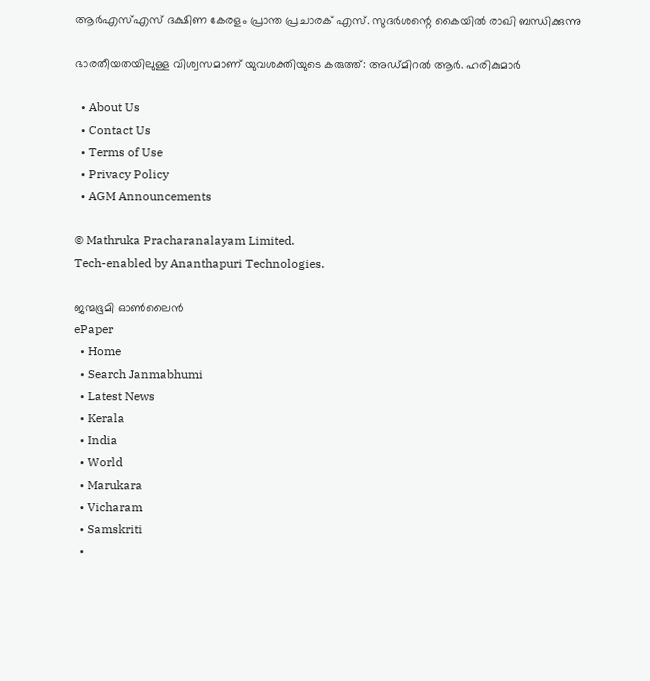ആര്‍എസ്എസ് ദക്ഷിണ കേരളം പ്രാന്ത പ്രചാരക് എസ്. സുദര്‍ശന്റെ കൈയില്‍ രാഖി ബന്ധിക്കുന്നു

ഭാരതീയതയിലുള്ള വിശ്വസമാണ് യുവശക്തിയുടെ കരുത്ത്: അഡ്മിറല്‍ ആര്‍. ഹരികുമാര്‍

  • About Us
  • Contact Us
  • Terms of Use
  • Privacy Policy
  • AGM Announcements

© Mathruka Pracharanalayam Limited.
Tech-enabled by Ananthapuri Technologies.

ജന്മഭൂമി ഓണ്‍ലൈന്‍
ePaper
  • Home
  • Search Janmabhumi
  • Latest News
  • Kerala
  • India
  • World
  • Marukara
  • Vicharam
  • Samskriti
  •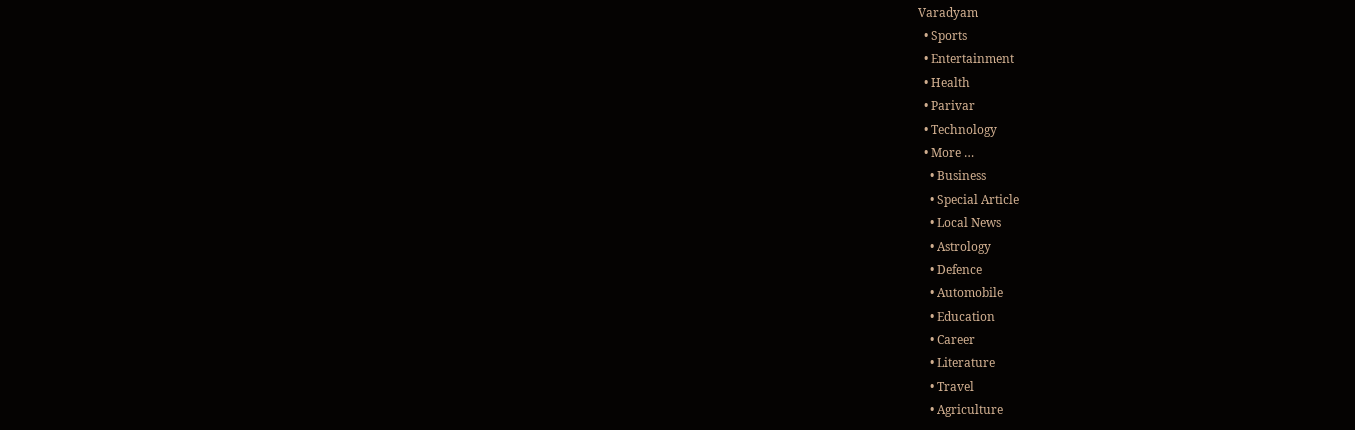Varadyam
  • Sports
  • Entertainment
  • Health
  • Parivar
  • Technology
  • More …
    • Business
    • Special Article
    • Local News
    • Astrology
    • Defence
    • Automobile
    • Education
    • Career
    • Literature
    • Travel
    • Agriculture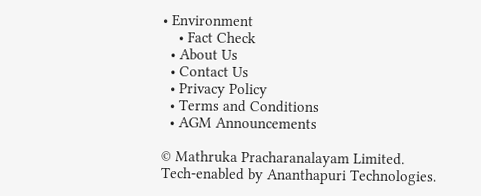• Environment
    • Fact Check
  • About Us
  • Contact Us
  • Privacy Policy
  • Terms and Conditions
  • AGM Announcements

© Mathruka Pracharanalayam Limited.
Tech-enabled by Ananthapuri Technologies.